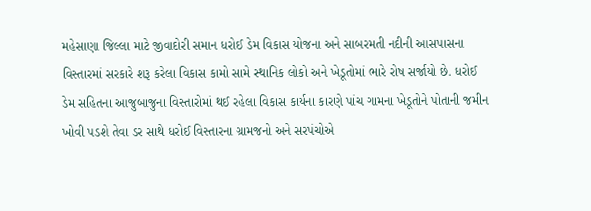મહેસાણા જિલ્લા માટે જીવાદોરી સમાન ધરોઈ ડેમ વિકાસ યોજના અને સાબરમતી નદીની આસપાસના વિસ્તારમાં સરકારે શરૂ કરેલા વિકાસ કામો સામે સ્થાનિક લોકો અને ખેડૂતોમાં ભારે રોષ સર્જાયો છે. ધરોઈ ડેમ સહિતના આજુબાજુના વિસ્તારોમાં થઈ રહેલા વિકાસ કાર્યના કારણે પાંચ ગામના ખેડૂતોને પોતાની જમીન ખોવી પડશે તેવા ડર સાથે ધરોઈ વિસ્તારના ગ્રામજનો અને સરપંચોએ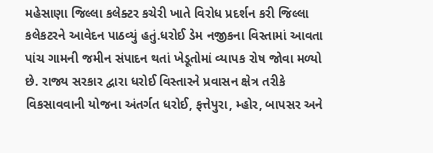મહેસાણા જિલ્લા કલેક્ટર કચેરી ખાતે વિરોધ પ્રદર્શન કરી જિલ્લા કલેકટરને આવેદન પાઠવ્યું હતું.ધરોઈ ડેમ નજીકના વિસ્તામાં આવતા પાંચ ગામની જમીન સંપાદન થતાં ખેડૂતોમાં વ્યાપક રોષ જોવા મળ્યો છે. રાજ્ય સરકાર દ્વારા ધરોઈ વિસ્તારને પ્રવાસન ક્ષેત્ર તરીકે વિકસાવવાની યોજના અંતર્ગત ધરોઈ, ફત્તેપુરા, મ્હોર, બાપસર અને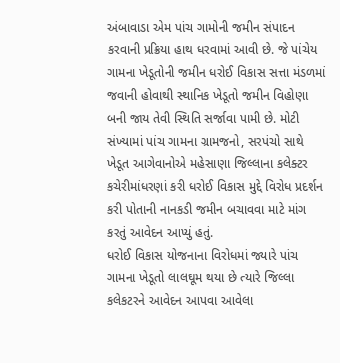અંબાવાડા એમ પાંચ ગામોની જમીન સંપાદન કરવાની પ્રક્રિયા હાથ ધરવામાં આવી છે. જે પાંચેય ગામના ખેડૂતોની જમીન ધરોઈ વિકાસ સત્તા મંડળમાં જવાની હોવાથી સ્થાનિક ખેડૂતો જમીન વિહોણા બની જાય તેવી સ્થિતિ સર્જાવા પામી છે. મોટી સંખ્યામાં પાંચ ગામના ગ્રામજનો, સરપંચો સાથે ખેડૂત આગેવાનોએ મહેસાણા જિલ્લાના કલેક્ટર કચેરીમાંધરણાં કરી ધરોઈ વિકાસ મુદ્દે વિરોધ પ્રદર્શન કરી પોતાની નાનકડી જમીન બચાવવા માટે માંગ કરતું આવેદન આપ્યું હતું.
ધરોઈ વિકાસ યોજનાના વિરોધમાં જ્યારે પાંચ ગામના ખેડૂતો લાલઘૂમ થયા છે ત્યારે જિલ્લા કલેકટરને આવેદન આપવા આવેલા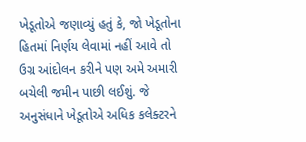ખેડૂતોએ જણાવ્યું હતું કે, જો ખેડૂતોના હિતમાં નિર્ણય લેવામાં નહીં આવે તો ઉગ્ર આંદોલન કરીને પણ અમે અમારી બચેલી જમીન પાછી લઈશું. જે અનુસંધાને ખેડૂતોએ અધિક કલેક્ટરને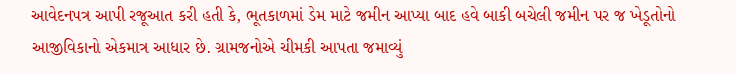આવેદનપત્ર આપી રજૂઆત કરી હતી કે, ભૂતકાળમાં ડેમ માટે જમીન આપ્યા બાદ હવે બાકી બચેલી જમીન પર જ ખેડૂતોનો આજીવિકાનો એકમાત્ર આધાર છે. ગ્રામજનોએ ચીમકી આપતા જમાવ્યું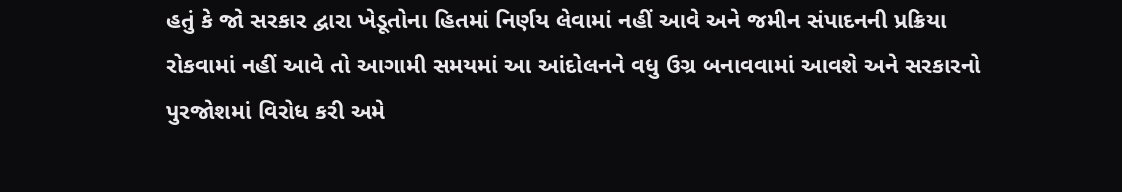હતું કે જો સરકાર દ્વારા ખેડૂતોના હિતમાં નિર્ણય લેવામાં નહીં આવે અને જમીન સંપાદનની પ્રક્રિયા રોકવામાં નહીં આવે તો આગામી સમયમાં આ આંદોલનને વધુ ઉગ્ર બનાવવામાં આવશે અને સરકારનો પુરજોશમાં વિરોધ કરી અમે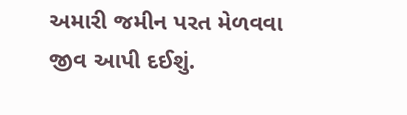અમારી જમીન પરત મેળવવા જીવ આપી દઈશું.